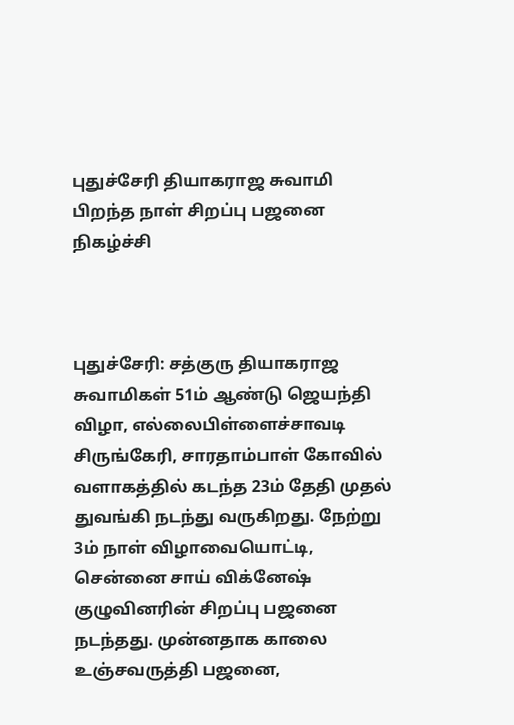புதுச்சேரி தியாகராஜ சுவாமி பிறந்த நாள் சிறப்பு பஜனை நிகழ்ச்சி



புதுச்சேரி: சத்குரு தியாகராஜ சுவாமிகள் 51ம் ஆண்டு ஜெயந்தி விழா, எல்லைபிள்ளைச்சாவடி சிருங்கேரி, சாரதாம்பாள் கோவில் வளாகத்தில் கடந்த 23ம் தேதி முதல் துவங்கி நடந்து வருகிறது. நேற்று 3ம் நாள் விழாவையொட்டி, சென்னை சாய் விக்னேஷ் குழுவினரின் சிறப்பு பஜனை நடந்தது. முன்னதாக காலை உஞ்சவருத்தி பஜனை,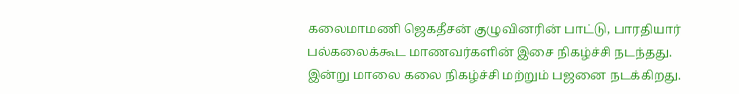கலைமாமணி ஜெகதீசன் குழுவினரின் பாட்டு, பாரதியார் பல்கலைக்கூட மாணவர்களின் இசை நிகழ்ச்சி நடந்தது. இன்று மாலை கலை நிகழ்ச்சி மற்றும் பஜனை நடக்கிறது.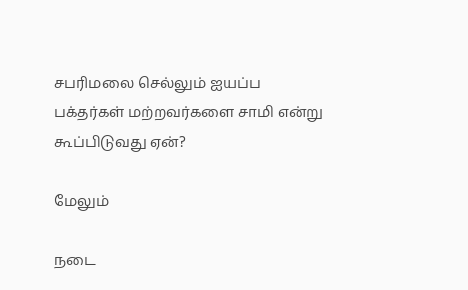சபரிமலை செல்லும் ஐயப்ப பக்தர்கள் மற்றவர்களை சாமி என்று கூப்பிடுவது ஏன்?

மேலும்

நடை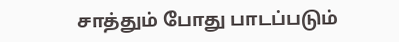சாத்தும் போது பாடப்படும்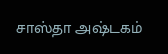சாஸ்தா அஷ்டகம்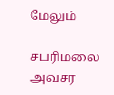மேலும்

சபரிமலை அவசர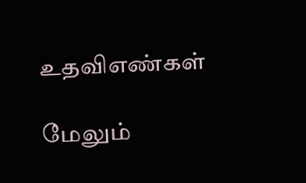உதவிஎண்கள்

மேலும்